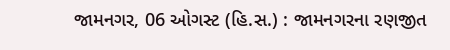જામનગર, 06 ઓગસ્ટ (હિ.સ.) : જામનગરના રણજીત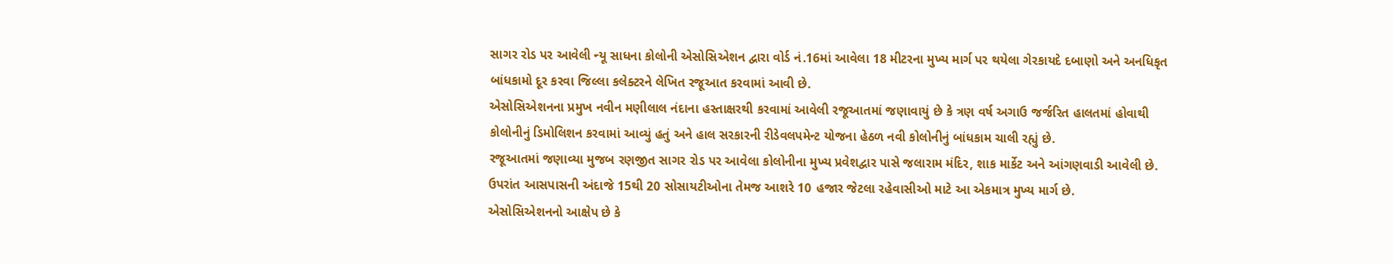સાગર રોડ પર આવેલી ન્યૂ સાધના કોલોની એસોસિએશન દ્વારા વોર્ડ નં.16માં આવેલા 18 મીટરના મુખ્ય માર્ગ પર થયેલા ગેરકાયદે દબાણો અને અનધિકૃત બાંધકામો દૂર કરવા જિલ્લા કલેક્ટરને લેખિત રજૂઆત કરવામાં આવી છે.
એસોસિએશનના પ્રમુખ નવીન મણીલાલ નંદાના હસ્તાક્ષરથી કરવામાં આવેલી રજૂઆતમાં જણાવાયું છે કે ત્રણ વર્ષ અગાઉ જર્જરિત હાલતમાં હોવાથી કોલોનીનું ડિમોલિશન કરવામાં આવ્યું હતું અને હાલ સરકારની રીડેવલપમેન્ટ યોજના હેઠળ નવી કોલોનીનું બાંધકામ ચાલી રહ્યું છે.
રજૂઆતમાં જણાવ્યા મુજબ રણજીત સાગર રોડ પર આવેલા કોલોનીના મુખ્ય પ્રવેશદ્વાર પાસે જલારામ મંદિર, શાક માર્કેટ અને આંગણવાડી આવેલી છે. ઉપરાંત આસપાસની અંદાજે 15થી 20 સોસાયટીઓના તેમજ આશરે 10 હજાર જેટલા રહેવાસીઓ માટે આ એકમાત્ર મુખ્ય માર્ગ છે.
એસોસિએશનનો આક્ષેપ છે કે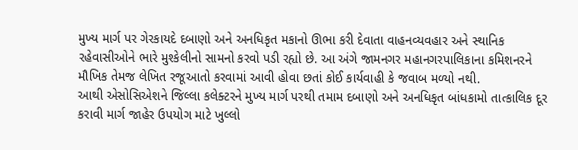મુખ્ય માર્ગ પર ગેરકાયદે દબાણો અને અનધિકૃત મકાનો ઊભા કરી દેવાતા વાહનવ્યવહાર અને સ્થાનિક રહેવાસીઓને ભારે મુશ્કેલીનો સામનો કરવો પડી રહ્યો છે. આ અંગે જામનગર મહાનગરપાલિકાના કમિશનરને મૌખિક તેમજ લેખિત રજૂઆતો કરવામાં આવી હોવા છતાં કોઈ કાર્યવાહી કે જવાબ મળ્યો નથી.
આથી એસોસિએશને જિલ્લા કલેક્ટરને મુખ્ય માર્ગ પરથી તમામ દબાણો અને અનધિકૃત બાંધકામો તાત્કાલિક દૂર કરાવી માર્ગ જાહેર ઉપયોગ માટે ખુલ્લો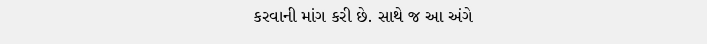કરવાની માંગ કરી છે. સાથે જ આ અંગે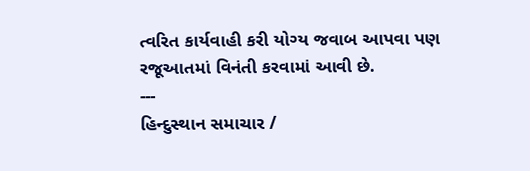ત્વરિત કાર્યવાહી કરી યોગ્ય જવાબ આપવા પણ રજૂઆતમાં વિનંતી કરવામાં આવી છે.
---
હિન્દુસ્થાન સમાચાર /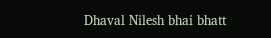Dhaval Nilesh bhai bhatt